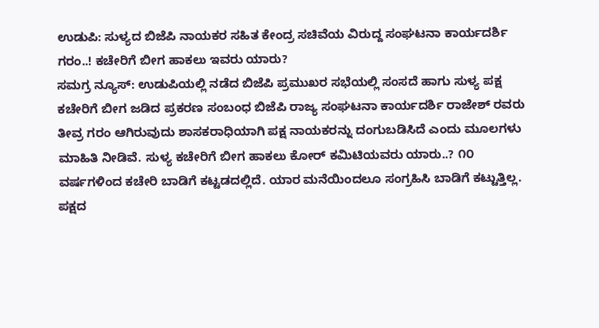ಉಡುಪಿ: ಸುಳ್ಯದ ಬಿಜೆಪಿ ನಾಯಕರ ಸಹಿತ ಕೇಂದ್ರ ಸಚಿವೆಯ ವಿರುದ್ದ ಸಂಘಟನಾ ಕಾರ್ಯದರ್ಶಿ ಗರಂ..! ಕಚೇರಿಗೆ ಬೀಗ ಹಾಕಲು ಇವರು ಯಾರು?
ಸಮಗ್ರ ನ್ಯೂಸ್: ಉಡುಪಿಯಲ್ಲಿ ನಡೆದ ಬಿಜೆಪಿ ಪ್ರಮುಖರ ಸಭೆಯಲ್ಲಿ ಸಂಸದೆ ಹಾಗು ಸುಳ್ಯ ಪಕ್ಷ ಕಚೇರಿಗೆ ಬೀಗ ಜಡಿದ ಪ್ರಕರಣ ಸಂಬಂಧ ಬಿಜೆಪಿ ರಾಜ್ಯ ಸಂಘಟನಾ ಕಾರ್ಯದರ್ಶಿ ರಾಜೇಶ್ ರವರು ತೀವ್ರ ಗರಂ ಆಗಿರುವುದು ಶಾಸಕರಾಧಿಯಾಗಿ ಪಕ್ಷ ನಾಯಕರನ್ನು ದಂಗುಬಡಿಸಿದೆ ಎಂದು ಮೂಲಗಳು ಮಾಹಿತಿ ನೀಡಿವೆ. ಸುಳ್ಯ ಕಚೇರಿಗೆ ಬೀಗ ಹಾಕಲು ಕೋರ್ ಕಮಿಟಿಯವರು ಯಾರು..? ೧೦ ವರ್ಷಗಳಿಂದ ಕಚೇರಿ ಬಾಡಿಗೆ ಕಟ್ಟಡದಲ್ಲಿದೆ. ಯಾರ ಮನೆಯಿಂದಲೂ ಸಂಗ್ರಹಿಸಿ ಬಾಡಿಗೆ ಕಟ್ಟುತ್ತಿಲ್ಲ. ಪಕ್ಷದ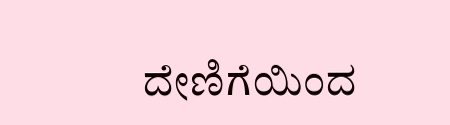ದೇಣಿಗೆಯಿಂದ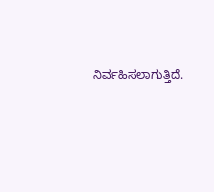ನಿರ್ವಹಿಸಲಾಗುತ್ತಿದೆ.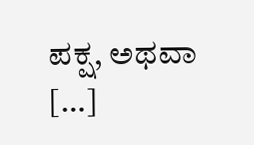ಪಕ್ಷ, ಅಥವಾ […]